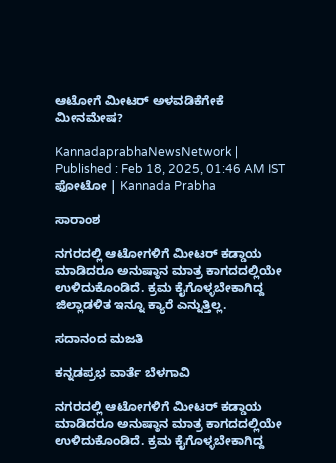ಆಟೋಗೆ ಮೀಟರ್‌ ಅಳವಡಿಕೆಗೇಕೆ ಮೀನಮೇಷ?

KannadaprabhaNewsNetwork |
Published : Feb 18, 2025, 01:46 AM IST
ಫೋಟೋ | Kannada Prabha

ಸಾರಾಂಶ

ನಗರದಲ್ಲಿ ಆಟೋಗಳಿಗೆ ಮೀಟರ್‌ ಕಡ್ಡಾಯ ಮಾಡಿದರೂ ಅನುಷ್ಠಾನ ಮಾತ್ರ ಕಾಗದದಲ್ಲಿಯೇ ಉಳಿದುಕೊಂಡಿದೆ. ಕ್ರಮ ಕೈಗೊಳ್ಳಬೇಕಾಗಿದ್ದ ಜಿಲ್ಲಾಡಳಿತ ಇನ್ನೂ ಕ್ಯಾರೆ ಎನ್ನುತ್ತಿಲ್ಲ.

ಸದಾನಂದ ಮಜತಿ

ಕನ್ನಡಪ್ರಭ ವಾರ್ತೆ ಬೆಳಗಾವಿ

ನಗರದಲ್ಲಿ ಆಟೋಗಳಿಗೆ ಮೀಟರ್‌ ಕಡ್ಡಾಯ ಮಾಡಿದರೂ ಅನುಷ್ಠಾನ ಮಾತ್ರ ಕಾಗದದಲ್ಲಿಯೇ ಉಳಿದುಕೊಂಡಿದೆ. ಕ್ರಮ ಕೈಗೊಳ್ಳಬೇಕಾಗಿದ್ದ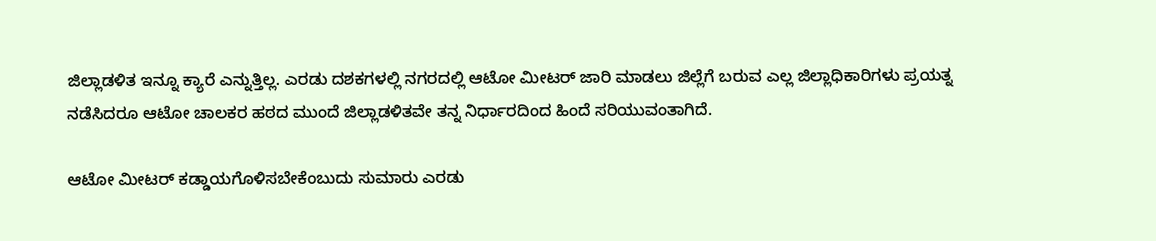ಜಿಲ್ಲಾಡಳಿತ ಇನ್ನೂ ಕ್ಯಾರೆ ಎನ್ನುತ್ತಿಲ್ಲ. ಎರಡು ದಶಕಗಳಲ್ಲಿ ನಗರದಲ್ಲಿ ಆಟೋ ಮೀಟರ್‌ ಜಾರಿ ಮಾಡಲು ಜಿಲ್ಲೆಗೆ ಬರುವ ಎಲ್ಲ ಜಿಲ್ಲಾಧಿಕಾರಿಗಳು ಪ್ರಯತ್ನ ನಡೆಸಿದರೂ ಆಟೋ ಚಾಲಕರ ಹಠದ ಮುಂದೆ ಜಿಲ್ಲಾಡಳಿತವೇ ತನ್ನ ನಿರ್ಧಾರದಿಂದ ಹಿಂದೆ ಸರಿಯುವಂತಾಗಿದೆ.

ಆಟೋ ಮೀಟರ್‌ ಕಡ್ಡಾಯಗೊಳಿಸಬೇಕೆಂಬುದು ಸುಮಾರು ಎರಡು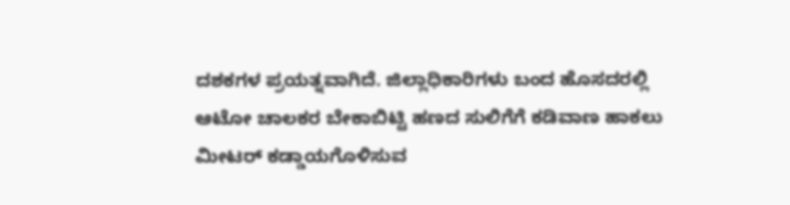ದಶಕಗಳ ಪ್ರಯತ್ನವಾಗಿದೆ. ಜಿಲ್ಲಾಧಿಕಾರಿಗಳು ಬಂದ ಹೊಸದರಲ್ಲಿ ಆಟೋ ಚಾಲಕರ ಬೇಕಾಬಿಟ್ಟಿ ಹಣದ ಸುಲಿಗೆಗೆ ಕಡಿವಾಣ ಹಾಕಲು ಮೀಟರ್‌ ಕಡ್ಡಾಯಗೊಳಿಸುವ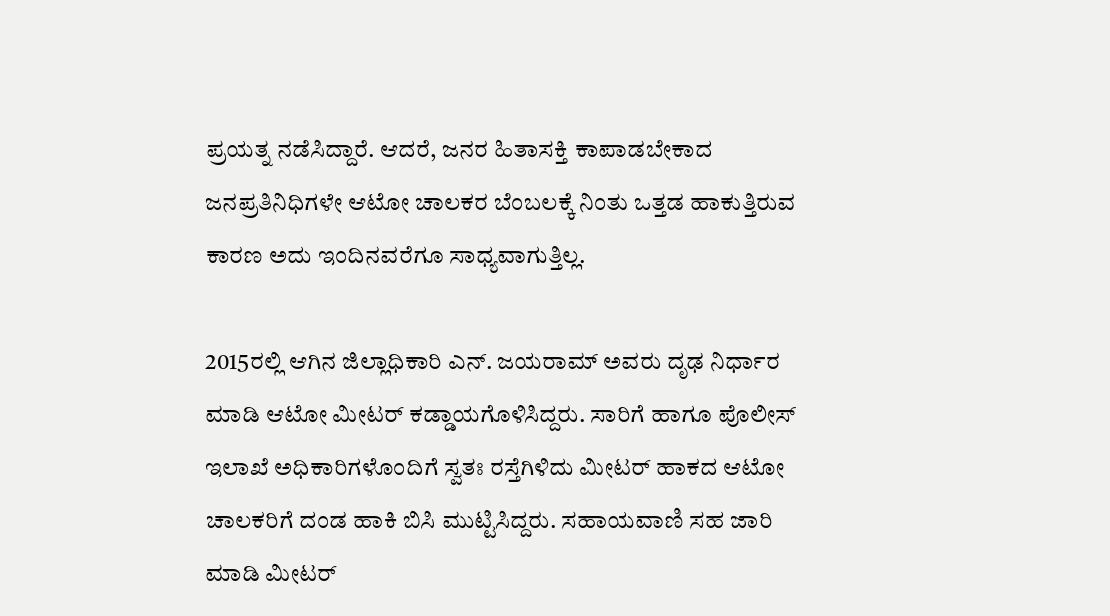ಪ್ರಯತ್ನ ನಡೆಸಿದ್ದಾರೆ. ಆದರೆ, ಜನರ ಹಿತಾಸಕ್ತಿ ಕಾಪಾಡಬೇಕಾದ ಜನಪ್ರತಿನಿಧಿಗಳೇ ಆಟೋ ಚಾಲಕರ ಬೆಂಬಲಕ್ಕೆ ನಿಂತು ಒತ್ತಡ ಹಾಕುತ್ತಿರುವ ಕಾರಣ ಅದು ಇಂದಿನವರೆಗೂ ಸಾಧ್ಯವಾಗುತ್ತಿಲ್ಲ.

2015ರಲ್ಲಿ ಆಗಿನ ಜಿಲ್ಲಾಧಿಕಾರಿ ಎನ್‌. ಜಯರಾಮ್‌ ಅವರು ದೃಢ ನಿರ್ಧಾರ ಮಾಡಿ ಆಟೋ ಮೀಟರ್‌ ಕಡ್ಡಾಯಗೊಳಿಸಿದ್ದರು. ಸಾರಿಗೆ ಹಾಗೂ ಪೊಲೀಸ್‌ ಇಲಾಖೆ ಅಧಿಕಾರಿಗಳೊಂದಿಗೆ ಸ್ವತಃ ರಸ್ತೆಗಿಳಿದು ಮೀಟರ್‌ ಹಾಕದ ಆಟೋ ಚಾಲಕರಿಗೆ ದಂಡ ಹಾಕಿ ಬಿಸಿ ಮುಟ್ಟಿಸಿದ್ದರು. ಸಹಾಯವಾಣಿ ಸಹ ಜಾರಿ ಮಾಡಿ ಮೀಟರ್‌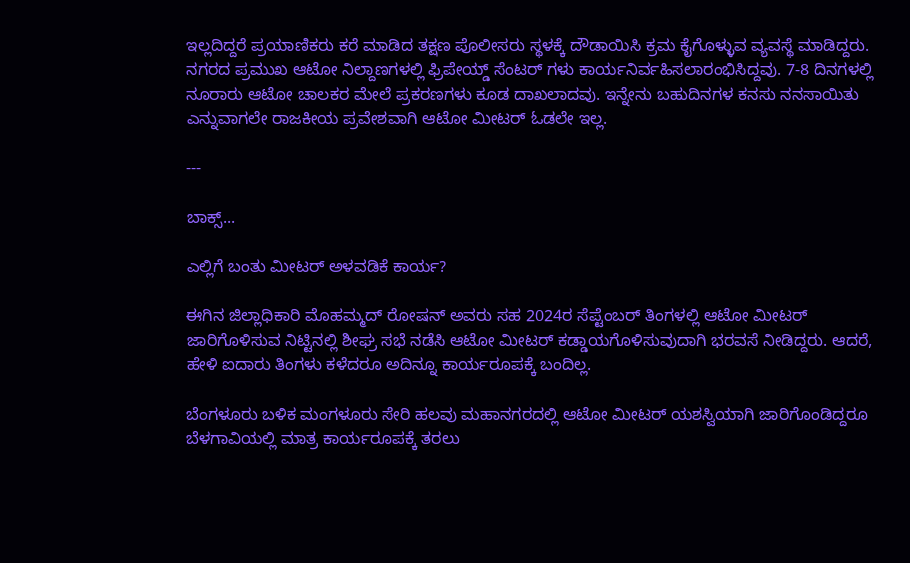ಇಲ್ಲದಿದ್ದರೆ ಪ್ರಯಾಣಿಕರು ಕರೆ ಮಾಡಿದ ತಕ್ಷಣ ಪೊಲೀಸರು ಸ್ಥಳಕ್ಕೆ ದೌಡಾಯಿಸಿ ಕ್ರಮ ಕೈಗೊಳ್ಳುವ ವ್ಯವಸ್ಥೆ ಮಾಡಿದ್ದರು. ನಗರದ ಪ್ರಮುಖ ಆಟೋ ನಿಲ್ದಾಣಗಳಲ್ಲಿ ಫ್ರಿಪೇಯ್ಡ್‌ ಸೆಂಟರ್‌ ಗಳು ಕಾರ್ಯನಿರ್ವಹಿಸಲಾರಂಭಿಸಿದ್ದವು. 7-8 ದಿನಗಳಲ್ಲಿ ನೂರಾರು ಆಟೋ ಚಾಲಕರ ಮೇಲೆ ಪ್ರಕರಣಗಳು ಕೂಡ ದಾಖಲಾದವು. ಇನ್ನೇನು ಬಹುದಿನಗಳ ಕನಸು ನನಸಾಯಿತು ಎನ್ನುವಾಗಲೇ ರಾಜಕೀಯ ಪ್ರವೇಶವಾಗಿ ಆಟೋ ಮೀಟರ್‌ ಓಡಲೇ ಇಲ್ಲ.

---

ಬಾಕ್ಸ್‌...

ಎಲ್ಲಿಗೆ ಬಂತು ಮೀಟರ್‌ ಅಳವಡಿಕೆ ಕಾರ್ಯ?

ಈಗಿನ ಜಿಲ್ಲಾಧಿಕಾರಿ ಮೊಹಮ್ಮದ್ ರೋಷನ್‌ ಅವರು ಸಹ 2024ರ ಸೆಪ್ಟೆಂಬರ್‌ ತಿಂಗಳಲ್ಲಿ ಆಟೋ ಮೀಟರ್‌ ಜಾರಿಗೊಳಿಸುವ ನಿಟ್ಟಿನಲ್ಲಿ ಶೀಘ್ರ ಸಭೆ ನಡೆಸಿ ಆಟೋ ಮೀಟರ್‌ ಕಡ್ಡಾಯಗೊಳಿಸುವುದಾಗಿ ಭರವಸೆ ನೀಡಿದ್ದರು. ಆದರೆ, ಹೇಳಿ ಐದಾರು ತಿಂಗಳು ಕಳೆದರೂ ಅದಿನ್ನೂ ಕಾರ್ಯರೂಪಕ್ಕೆ ಬಂದಿಲ್ಲ.

ಬೆಂಗಳೂರು ಬಳಿಕ ಮಂಗಳೂರು ಸೇರಿ ಹಲವು ಮಹಾನಗರದಲ್ಲಿ ಆಟೋ ಮೀಟರ್‌ ಯಶಸ್ವಿಯಾಗಿ ಜಾರಿಗೊಂಡಿದ್ದರೂ ಬೆಳಗಾವಿಯಲ್ಲಿ ಮಾತ್ರ ಕಾರ್ಯರೂಪಕ್ಕೆ ತರಲು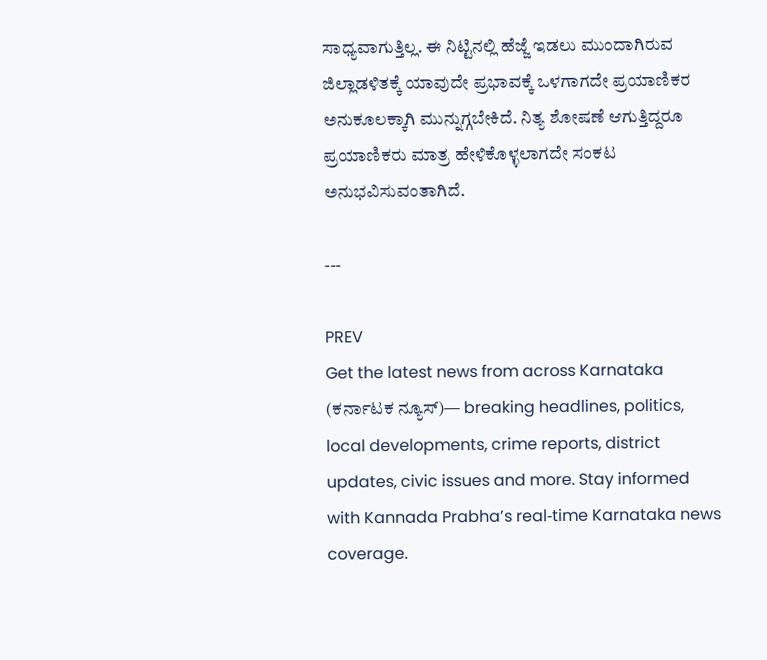ಸಾಧ್ಯವಾಗುತ್ತಿಲ್ಲ. ಈ ನಿಟ್ಟಿನಲ್ಲಿ ಹೆಜ್ಜೆ ಇಡಲು ಮುಂದಾಗಿರುವ ಜಿಲ್ಲಾಡಳಿತಕ್ಕೆ ಯಾವುದೇ ಪ್ರಭಾವಕ್ಕೆ ಒಳಗಾಗದೇ ಪ್ರಯಾಣಿಕರ ಅನುಕೂಲಕ್ಕಾಗಿ ಮುನ್ನುಗ್ಗಬೇಕಿದೆ. ನಿತ್ಯ ಶೋಷಣೆ ಆಗುತ್ತಿದ್ದರೂ ಪ್ರಯಾಣಿಕರು ಮಾತ್ರ ಹೇಳಿಕೊಳ್ಳಲಾಗದೇ ಸಂಕಟ ಅನುಭವಿಸುವಂತಾಗಿದೆ.

---

PREV
Get the latest news from across Karnataka (ಕರ್ನಾಟಕ ನ್ಯೂಸ್)— breaking headlines, politics, local developments, crime reports, district updates, civic issues and more. Stay informed with Kannada Prabha’s real‑time Karnataka news coverage.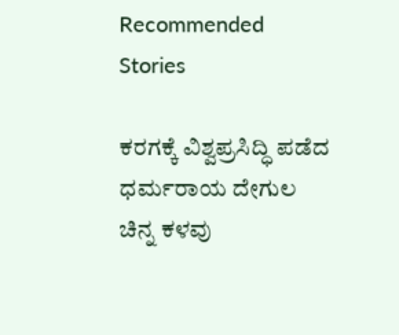Recommended Stories

ಕರಗಕ್ಕೆ ವಿಶ್ವಪ್ರಸಿದ್ಧಿ ಪಡೆದ ಧರ್ಮರಾಯ ದೇಗುಲ ಚಿನ್ನ ಕಳವು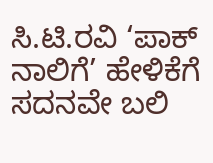ಸಿ.ಟಿ.ರವಿ ‘ಪಾಕ್‌ ನಾಲಿಗೆ’ ಹೇಳಿಕೆಗೆ ಸದನವೇ ಬಲಿ